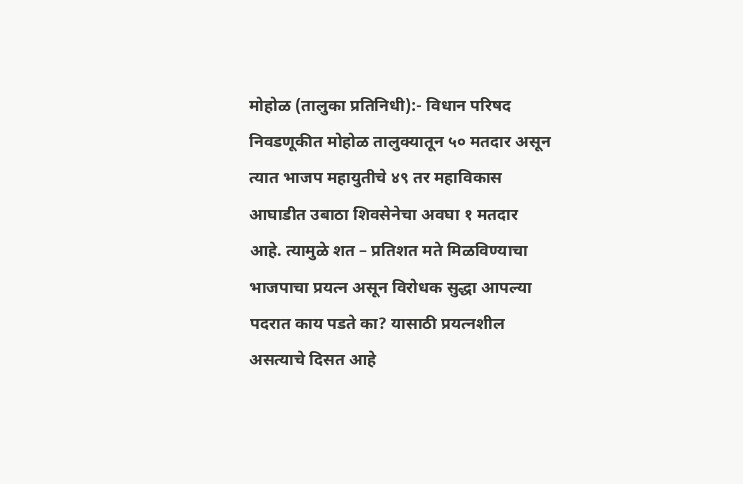मोहोळ (तालुका प्रतिनिधी):- विधान परिषद निवडणूकीत मोहोळ तालुक्यातून ५० मतदार असून त्यात भाजप महायुतीचे ४९ तर महाविकास आघाडीत उबाठा शिवसेनेचा अवघा १ मतदार आहे. त्यामुळे शत – प्रतिशत मते मिळविण्याचा भाजपाचा प्रयत्न असून विरोधक सुद्धा आपल्या पदरात काय पडते का? यासाठी प्रयत्नशील असत्याचे दिसत आहे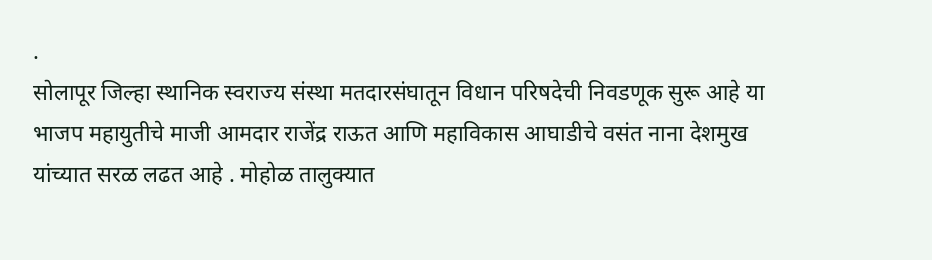.
सोलापूर जिल्हा स्थानिक स्वराज्य संस्था मतदारसंघातून विधान परिषदेची निवडणूक सुरू आहे या भाजप महायुतीचे माजी आमदार राजेंद्र राऊत आणि महाविकास आघाडीचे वसंत नाना देशमुख यांच्यात सरळ लढत आहे . मोहोळ तालुक्यात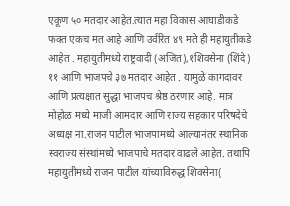एकूण ५० मतदार आहेत.त्यात महा विकास आघाडीकडे फक्त एकच मत आहे आणि उर्वरित ४९ मते ही महायुतीकडे आहेत . महायुतीमध्ये राष्ट्रवादी (अजित),१शिवसेना (शिंदे ) ११ आणि भाजपचे ३७ मतदार आहेत . यामुळे कागदावर आणि प्रत्यक्षात सुद्धा भाजपच श्रेष्ठ ठरणार आहे. मात्र मोहोळ मध्ये माजी आमदार आणि राज्य सहकार परिषदेचे अध्यक्ष ना.राजन पाटील भाजपामध्ये आल्यानंतर स्थानिक स्वराज्य संस्थांमध्ये भाजपाचे मतदार वाढले आहेत. तथापि महायुतीमध्ये राजन पाटील यांच्याविरुद्ध शिवसेना(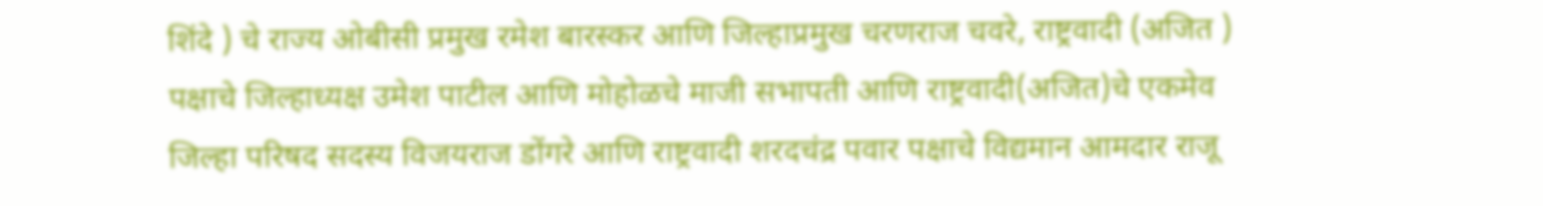शिंदे ) चे राज्य ओबीसी प्रमुख रमेश बारस्कर आणि जिल्हाप्रमुख चरणराज चवरे, राष्ट्रवादी (अजित ) पक्षाचे जिल्हाध्यक्ष उमेश पाटील आणि मोहोळचे माजी सभापती आणि राष्ट्रवादी(अजित)चे एकमेव जिल्हा परिषद सदस्य विजयराज डोंगरे आणि राष्ट्रवादी शरदचंद्र पवार पक्षाचे विद्यमान आमदार राजू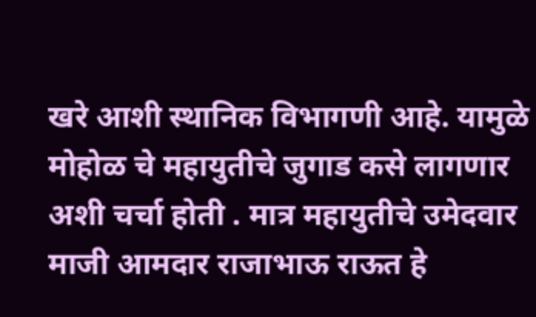खरे आशी स्थानिक विभागणी आहे. यामुळे मोहोळ चे महायुतीचे जुगाड कसे लागणार अशी चर्चा होती . मात्र महायुतीचे उमेदवार माजी आमदार राजाभाऊ राऊत हे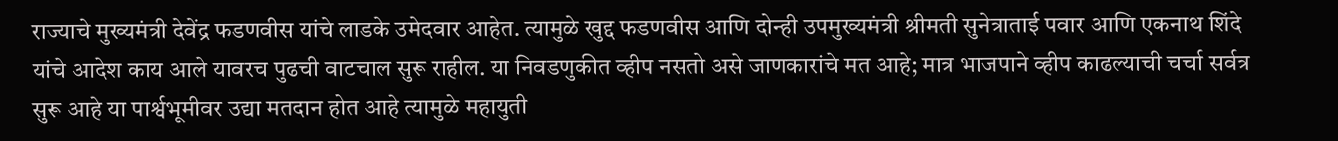राज्याचे मुख्यमंत्री देवेंद्र फडणवीस यांचे लाडके उमेदवार आहेत. त्यामुळे खुद्द फडणवीस आणि दोन्ही उपमुख्यमंत्री श्रीमती सुनेत्राताई पवार आणि एकनाथ शिंदे यांचे आदेश काय आले यावरच पुढची वाटचाल सुरू राहील. या निवडणुकीत व्हीप नसतो असे जाणकारांचे मत आहे; मात्र भाजपाने व्हीप काढल्याची चर्चा सर्वत्र सुरू आहे या पार्श्वभूमीवर उद्या मतदान होत आहे त्यामुळे महायुती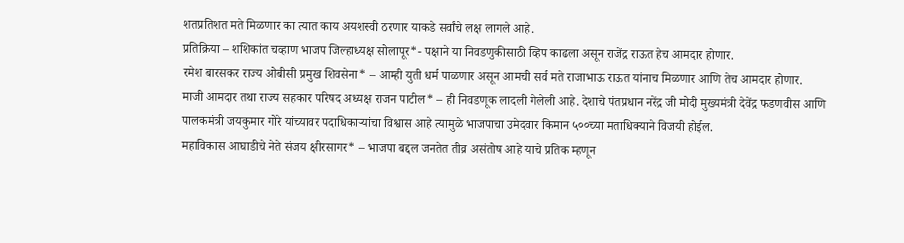शतप्रतिशत मते मिळणार का त्यात काय अयशस्वी ठरणार याकडे सर्वांचे लक्ष लागले आहे.
प्रतिक्रिया – शशिकांत चव्हाण भाजप जिल्हाध्यक्ष सोलापूर*- पक्षाने या निवडणुकीसाठी व्हिप काढला असून राजेंद्र राऊत हेच आमदार होणार.
रमेश बारसकर राज्य ओबीसी प्रमुख शिवसेना* – आम्ही युती धर्म पाळणार असून आमची सर्व मते राजाभाऊ राऊत यांनाच मिळणार आणि तेच आमदार होणार.
माजी आमदार तथा राज्य सहकार परिषद अध्यक्ष राजन पाटील* – ही निवडणूक लादली गेलेली आहे. देशाचे पंतप्रधान नरेंद्र जी मोदी मुख्यमंत्री देवेंद्र फडणवीस आणि पालकमंत्री जयकुमार गोरे यांच्यावर पदाधिकाऱ्यांचा विश्वास आहे त्यामुळे भाजपाचा उमेदवार किमान ५००च्या मताधिक्याने विजयी होईल.
महाविकास आघाडीचे नेते संजय क्षीरसागर* – भाजपा बद्दल जनतेत तीव्र असंतोष आहे याचे प्रतिक म्हणून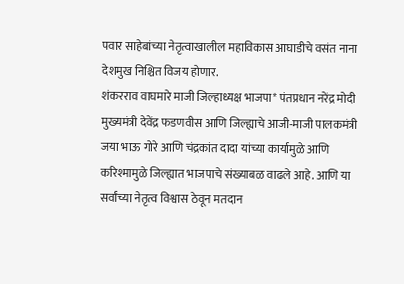पवार साहेबांच्या नेतृत्वाखालील महाविकास आघाडीचे वसंत नाना देशमुख निश्चित विजय होणार.
शंकरराव वाघमारे माजी जिल्हाध्यक्ष भाजपा* पंतप्रधान नरेंद्र मोदी मुख्यमंत्री देवेंद्र फडणवीस आणि जिल्ह्याचे आजी-माजी पालकमंत्री जया भाऊ गोरे आणि चंद्रकांत दादा यांच्या कार्यामुळे आणि करिश्मामुळे जिल्ह्यात भाजपाचे संख्याबळ वाढले आहे. आणि या सर्वांच्या नेतृत्व विश्वास ठेवून मतदान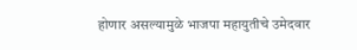होणार असल्यामुळे भाजपा महायुतीचे उमेदवार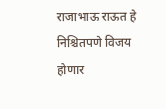राजाभाऊ राऊत हे निश्चितपणे विजय होणार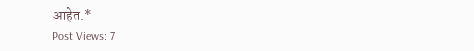आहेत.*
Post Views: 7